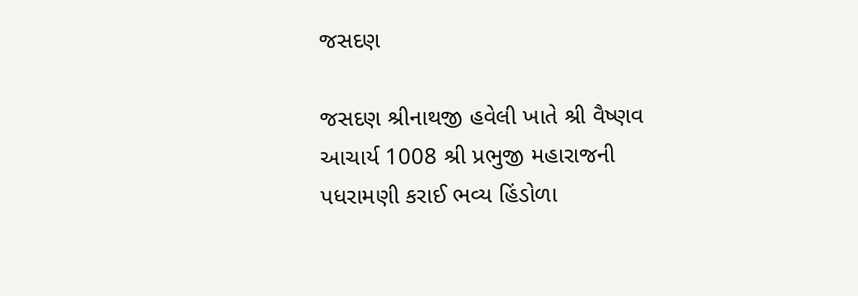જસદણ

જસદણ શ્રીનાથજી હવેલી ખાતે શ્રી વૈષ્ણવ આચાર્ય 1008 શ્રી પ્રભુજી મહારાજની પધરામણી કરાઈ ભવ્ય હિંડોળા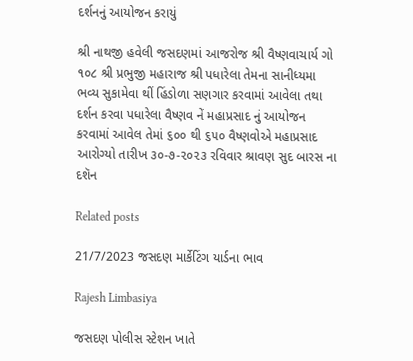દર્શનનું આયોજન કરાયું

શ્રી નાથજી હવેલી જસદણમાં આજરોજ શ્રી વૈષ્ણવાચાર્ય ગો ૧૦૮ શ્રી પ્રભુજી મહારાજ શ્રી પધારેલા તેમના સાનીધ્યમા ભવ્ય સુકામેવા થીં હિંડોળા સણગાર કરવામાં આવેલા તથા દર્શન કરવા પધારેલા વૈષ્ણવ નેં મહાપ્રસાદ નું આયોજન કરવામાં આવેલ તેમાં ૬૦૦ થી ૬૫૦ વૈષ્ણવોએ મહાપ્રસાદ આરોગ્યો તારીખ ૩૦-૭-૨૦૨૩ રવિવાર શ્રાવણ સુદ બારસ ના દશૅન

Related posts

21/7/2023 જસદણ માર્કેટિંગ યાર્ડના ભાવ

Rajesh Limbasiya

જસદણ પોલીસ સ્ટેશન ખાતે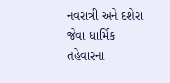નવરાત્રી અને દશેરા જેવા ધાર્મિક તહેવારના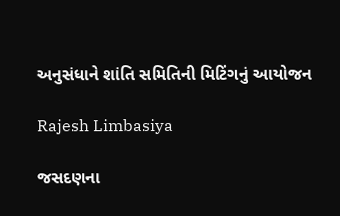અનુસંધાને શાંતિ સમિતિની મિટિંગનું આયોજન

Rajesh Limbasiya

જસદણના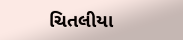ચિતલીયા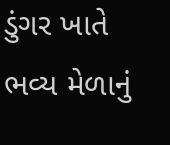ડુંગર ખાતે ભવ્ય મેળાનું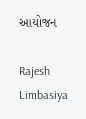આયોજન

Rajesh Limbasiya